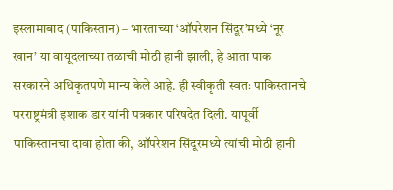इस्लामाबाद (पाकिस्तान) – भारताच्या ‘ऑपरेशन सिंदूर’मध्ये ‘नूर खान’ या वायूदलाच्या तळाची मोठी हानी झाली, हे आता पाक सरकारने अधिकृतपणे मान्य केले आहे. ही स्वीकृती स्वतः पाकिस्तानचे परराष्ट्रमंत्री इशाक डार यांनी पत्रकार परिषदेत दिली. यापूर्वी पाकिस्तानचा दावा होता की, ऑपरेशन सिंदूरमध्ये त्यांची मोठी हानी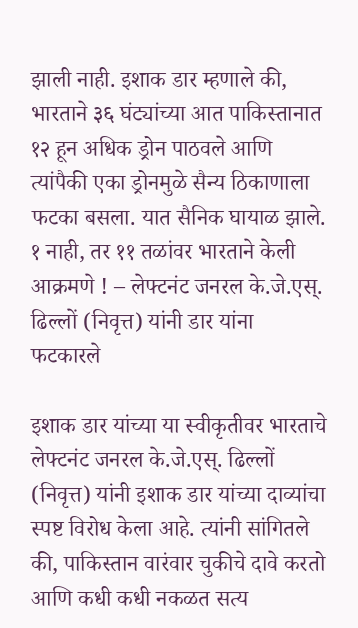झाली नाही. इशाक डार म्हणाले की, भारताने ३६ घंट्यांच्या आत पाकिस्तानात १२ हून अधिक ड्रोन पाठवले आणि त्यांपैकी एका ड्रोनमुळे सैन्य ठिकाणाला फटका बसला. यात सैनिक घायाळ झाले.
१ नाही, तर ११ तळांवर भारताने केली आक्रमणे ! – लेफ्टनंट जनरल के.जे.एस्. ढिल्लों (निवृत्त) यांनी डार यांना फटकारले

इशाक डार यांच्या या स्वीकृतीवर भारताचे लेफ्टनंट जनरल के.जे.एस्. ढिल्लों (निवृत्त) यांनी इशाक डार यांच्या दाव्यांचा स्पष्ट विरोध केला आहे. त्यांनी सांगितले की, पाकिस्तान वारंवार चुकीचे दावे करतो आणि कधी कधी नकळत सत्य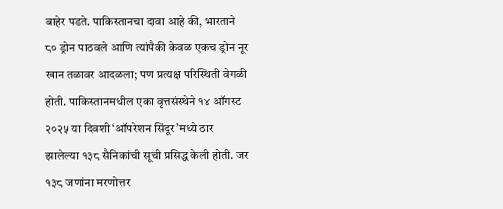बाहेर पडते. पाकिस्तानचा दावा आहे की, भारताने ८० ड्रोन पाठवले आणि त्यांपैकी केवळ एकच ड्रोन नूर खान तळावर आदळला; पण प्रत्यक्ष परिस्थिती वेगळी होती. पाकिस्तानमधील एका वृत्तसंस्थेने १४ ऑगस्ट २०२५ या दिवशी ‘ऑपरेशन सिंदूर’मध्ये ठार झालेल्या १३८ सैनिकांची सूची प्रसिद्ध केली होती. जर १३८ जणांना मरणोत्तर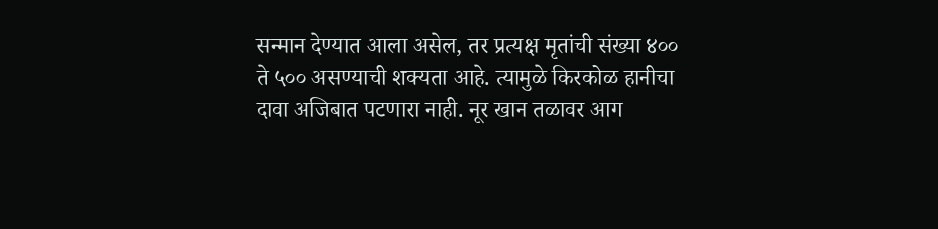सन्मान देण्यात आला असेल, तर प्रत्यक्ष मृतांची संख्या ४०० ते ५०० असण्याची शक्यता आहे. त्यामुळे किरकोळ हानीचा दावा अजिबात पटणारा नाही. नूर खान तळावर आग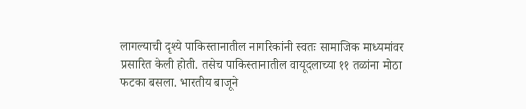लागल्याची दृश्ये पाकिस्तानातील नागरिकांनी स्वतः सामाजिक माध्यमांवर प्रसारित केली होती. तसेच पाकिस्तानातील वायूदलाच्या ११ तळांना मोठा फटका बसला. भारतीय बाजूने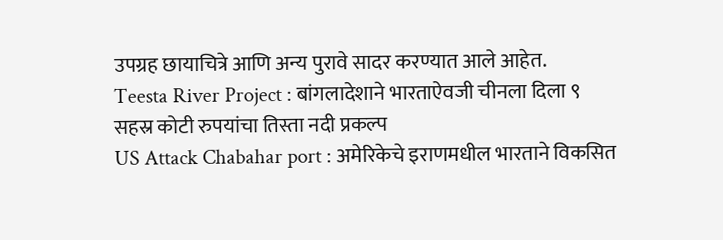उपग्रह छायाचित्रे आणि अन्य पुरावे सादर करण्यात आले आहेत.
Teesta River Project : बांगलादेशाने भारताऐवजी चीनला दिला ९ सहस्र कोटी रुपयांचा तिस्ता नदी प्रकल्प
US Attack Chabahar port : अमेरिकेचे इराणमधील भारताने विकसित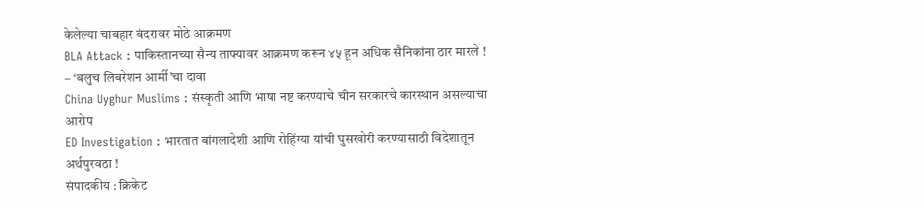केलेल्या चाबहार बंदरावर मोठे आक्रमण
BLA Attack : पाकिस्तानच्या सैन्य ताफ्यावर आक्रमण करून ४५ हून अधिक सैनिकांना ठार मारले ! – ‘बलुच लिबरेशन आर्मी’चा दावा
China Uyghur Muslims : संस्कृती आणि भाषा नष्ट करण्याचे चीन सरकारचे कारस्थान असल्याचा आरोप
ED Investigation : भारतात बांगलादेशी आणि रोहिंग्या यांची घुसखोरी करण्यासाठी विदेशातून अर्थपुरवठा !
संपादकीय : क्रिकेट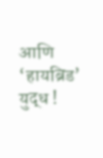आणि ‘हायब्रिड’ युद्ध !